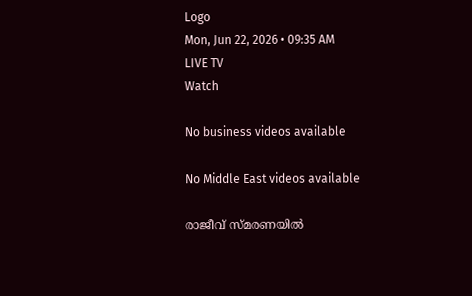Logo
Mon, Jun 22, 2026 • 09:35 AM
LIVE TV
Watch

No business videos available

No Middle East videos available

രാജീവ് സ്മരണയില്‍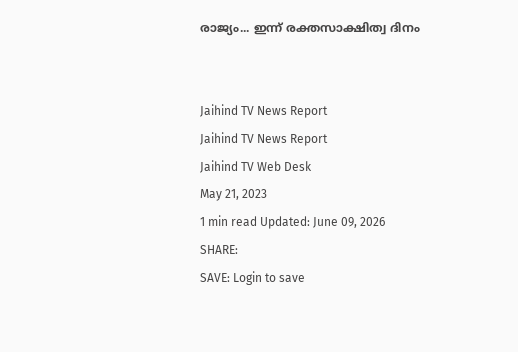രാജ്യം... ഇന്ന് രക്തസാക്ഷിത്വ ദിനം


Jaihind TV News Report
Jaihind TV News Report
Jaihind TV Web Desk
May 21, 2023
1 min read Updated: June 09, 2026
SHARE:
SAVE: Login to save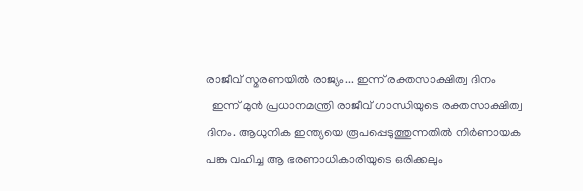രാജീവ് സ്മരണയില്‍ രാജ്യം... ഇന്ന് രക്തസാക്ഷിത്വ ദിനം
  ഇന്ന് മുൻ പ്രധാനമന്ത്രി രാജീവ് ഗാന്ധിയുടെ രക്തസാക്ഷിത്വ ദിനം. ആധുനിക ഇന്ത്യയെ രൂപപ്പെടുത്തുന്നതിൽ നിർണായക പങ്കു വഹിച്ച ആ ഭരണാധികാരിയുടെ ഒരിക്കലും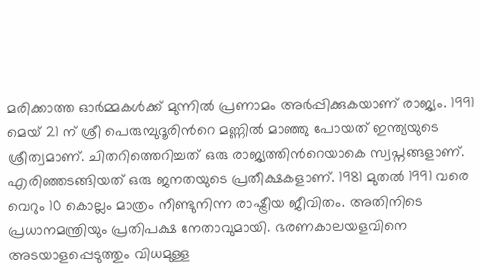മരിക്കാത്ത ഓർമ്മകൾക്ക് മുന്നിൽ പ്രണാമം അർപ്പിക്കുകയാണ് രാജ്യം. 1991 മെയ് 21 ന് ശ്രീ പെരുമ്പുദൂരിന്‍റെ മണ്ണിൽ മാഞ്ഞു പോയത് ഇന്ത്യയുടെ ശ്രീത്വമാണ്. ചിതറിത്തെറിച്ചത് ഒരു രാജ്യത്തിന്‍റെയാകെ സ്വപ്നങ്ങളാണ്. എരിഞ്ഞടങ്ങിയത് ഒരു ജനതയുടെ പ്രതീക്ഷകളാണ്. 1981 മുതൽ 1991 വരെ വെറും 10 കൊല്ലം മാത്രം നീണ്ടുനിന്ന രാഷ്ട്രീയ ജീവിതം. അതിനിടെ പ്രധാനമന്ത്രിയും പ്രതിപക്ഷ നേതാവുമായി. ഭരണകാലയളവിനെ അടയാളപ്പെടുത്തും വിധമുള്ള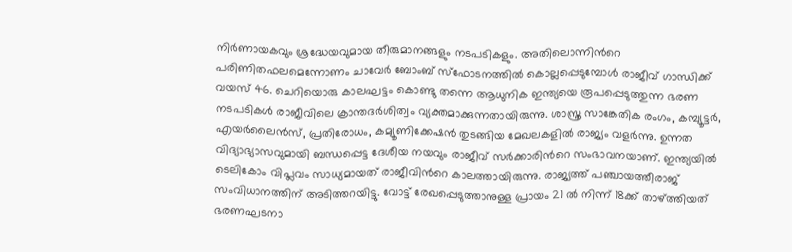നിർണായകവും ശ്രദ്ധേയവുമായ തീരുമാനങ്ങളും നടപടികളും. അതിലൊന്നിന്‍റെ പരിണിതഫലമെന്നോണം ചാവേർ ബോംബ് സ്ഫോടനത്തിൽ കൊല്ലപ്പെടുമ്പോൾ രാജീവ് ഗാന്ധിക്ക് വയസ് 46. ചെറിയൊരു കാലഘട്ടം കൊണ്ടു തന്നെ ആധുനിക ഇന്ത്യയെ രൂപപ്പെടുത്തുന്ന ഭരണ നടപടികൾ രാജീവിലെ ക്രാന്തദർശിത്വം വ്യക്തമാക്കുന്നതായിരുന്നു. ശാസ്ത്ര സാങ്കേതിക രംഗം, കമ്പ്യൂട്ടർ, എയർലൈൻസ്, പ്രതിരോധം, കമ്യൂണിക്കേഷൻ തുടങ്ങിയ മേഖലകളിൽ രാജ്യം വളർന്നു. ഉന്നത വിദ്യാഭ്യാസവുമായി ബന്ധപ്പെട്ട ദേശീയ നയവും രാജീവ് സർക്കാരിന്‍റെ സംഭാവനയാണ്. ഇന്ത്യയിൽ ടെലികോം വിപ്ലവം സാധ്യമായത് രാജീവിന്‍റെ കാലത്തായിരുന്നു. രാജ്യത്ത് പഞ്ചായത്തീരാജ് സംവിധാനത്തിന് അടിത്തറയിട്ടു. വോട്ട് രേഖപ്പെടുത്താനുള്ള പ്രായം 21 ൽ നിന്ന് 18ക്ക് താഴ്ത്തിയത് ഭരണഘടനാ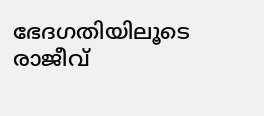ഭേദഗതിയിലൂടെ രാജീവ്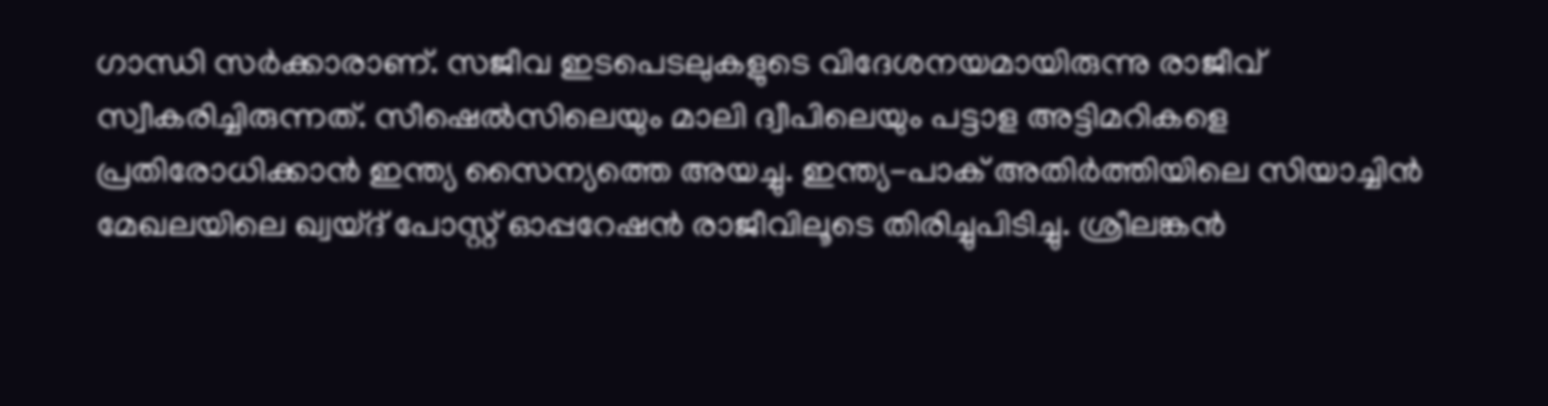ഗാന്ധി സർക്കാരാണ്. സജീവ ഇടപെടലുകളുടെ വിദേശനയമായിരുന്നു രാജീവ് സ്വീകരിച്ചിരുന്നത്. സീഷെൽസിലെയും മാലി ദ്വീപിലെയും പട്ടാള അട്ടിമറികളെ പ്രതിരോധിക്കാൻ ഇന്ത്യ സൈന്യത്തെ അയച്ചു. ഇന്ത്യ-പാക് അതിർത്തിയിലെ സിയാച്ചിൻ മേഖലയിലെ ഖ്വയ്ദ് പോസ്റ്റ് ഓപ്പറേഷൻ രാജീവിലൂടെ തിരിച്ചുപിടിച്ചു. ശ്രീലങ്കൻ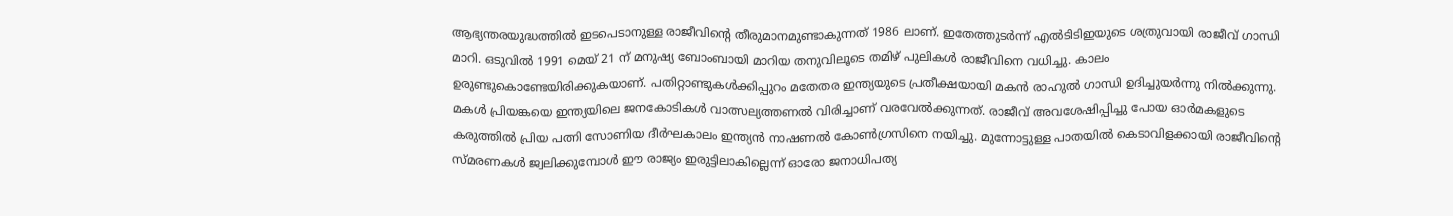ആഭ്യന്തരയുദ്ധത്തിൽ ഇടപെടാനുള്ള രാജീവിന്‍റെ തീരുമാനമുണ്ടാകുന്നത് 1986 ലാണ്. ഇതേത്തുടർന്ന് എൽടിടിഇയുടെ ശത്രുവായി രാജീവ് ഗാന്ധി മാറി. ഒടുവിൽ 1991 മെയ് 21 ന് മനുഷ്യ ബോംബായി മാറിയ തനുവിലൂടെ തമിഴ് പുലികൾ രാജീവിനെ വധിച്ചു. കാലം ഉരുണ്ടുകൊണ്ടേയിരിക്കുകയാണ്. പതിറ്റാണ്ടുകൾക്കിപ്പുറം മതേതര ഇന്ത്യയുടെ പ്രതീക്ഷയായി മകൻ രാഹുൽ ഗാന്ധി ഉദിച്ചുയർന്നു നിൽക്കുന്നു. മകൾ പ്രിയങ്കയെ ഇന്ത്യയിലെ ജനകോടികൾ വാത്സല്യത്തണൽ വിരിച്ചാണ് വരവേൽക്കുന്നത്. രാജീവ് അവശേഷിപ്പിച്ചു പോയ ഓർമകളുടെ കരുത്തിൽ പ്രിയ പത്നി സോണിയ ദീർഘകാലം ഇന്ത്യൻ നാഷണൽ കോൺഗ്രസിനെ നയിച്ചു. മുന്നോട്ടുള്ള പാതയിൽ കെടാവിളക്കായി രാജീവിന്‍റെ സ്മരണകൾ ജ്വലിക്കുമ്പോൾ ഈ രാജ്യം ഇരുട്ടിലാകില്ലെന്ന് ഓരോ ജനാധിപത്യ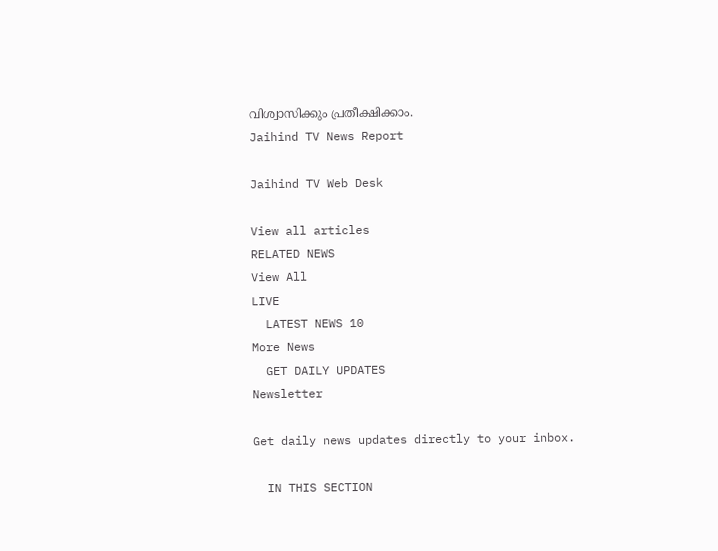വിശ്വാസിക്കും പ്രതീക്ഷിക്കാം.
Jaihind TV News Report

Jaihind TV Web Desk

View all articles
RELATED NEWS
View All
LIVE
  LATEST NEWS 10
More News
  GET DAILY UPDATES
Newsletter

Get daily news updates directly to your inbox.

  IN THIS SECTION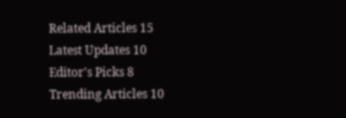Related Articles 15
Latest Updates 10
Editor's Picks 8
Trending Articles 10